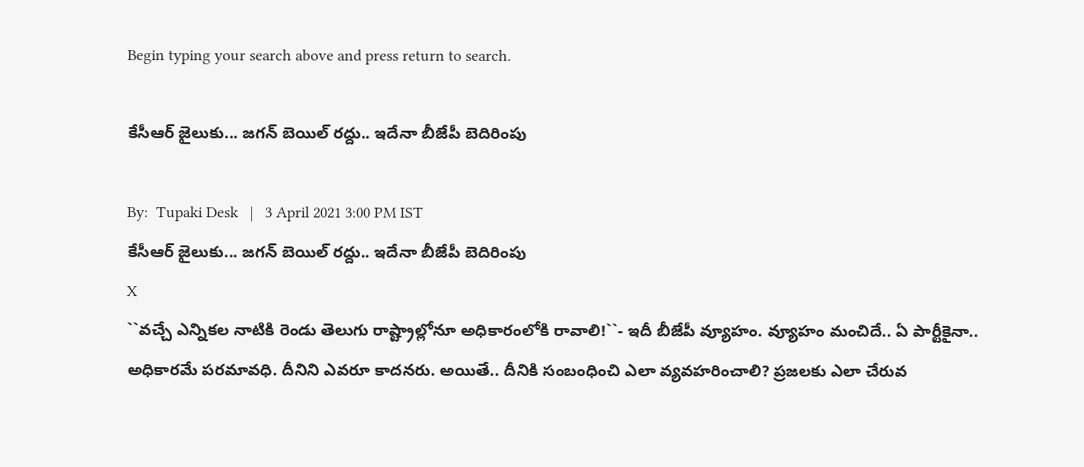Begin typing your search above and press return to search.

కేసీఆర్ జైలుకు... జ‌గ‌న్ బెయిల్ ర‌ద్దు.. ఇదేనా బీజేపీ బెదిరింపు

By:  Tupaki Desk   |   3 April 2021 3:00 PM IST
కేసీఆర్ జైలుకు... జ‌గ‌న్ బెయిల్ ర‌ద్దు.. ఇదేనా బీజేపీ బెదిరింపు
X
``వ‌చ్చే ఎన్నిక‌ల నాటికి రెండు తెలుగు రాష్ట్రాల్లోనూ అధికారంలోకి రావాలి!``- ఇదీ బీజేపీ వ్యూహం. వ్యూహం మంచిదే.. ఏ పార్టీకైనా.. అధికార‌మే ప‌ర‌మావ‌ధి. దీనిని ఎవ‌రూ కాద‌నరు. అయితే.. దీనికి సంబంధించి ఎలా వ్య‌వ‌హ‌రించాలి? ప్ర‌జ‌ల‌కు ఎలా చేరువ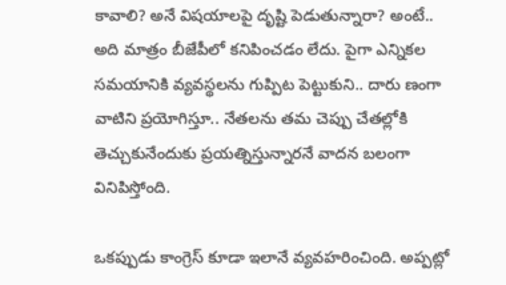కావాలి? అనే విష‌యాల‌పై దృష్టి పెడుతున్నారా? అంటే.. అది మాత్రం బీజేపీలో క‌నిపించ‌డం లేదు. పైగా ఎన్నిక‌ల స‌మ‌యానికి వ్య‌వ‌స్థ‌ల‌ను గుప్పిట పెట్టుకుని.. దారు ణంగా వాటిని ప్ర‌యోగిస్తూ.. నేత‌ల‌ను త‌మ చెప్పు చేత‌ల్లోకి తెచ్చుకునేందుకు ప్ర‌య‌త్నిస్తున్నార‌నే వాద‌న బ‌లంగా వినిపిస్తోంది.

ఒక‌ప్పుడు కాంగ్రెస్ కూడా ఇలానే వ్య‌వ‌హ‌రించింది. అప్ప‌ట్లో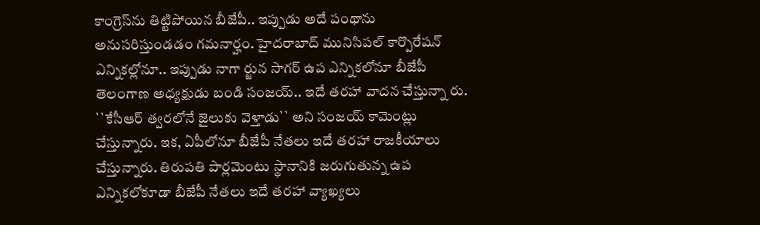కాంగ్రెస్‌ను తిట్టిపోయిన బీజేపీ.. ఇప్పుడు అదే పంథాను అనుస‌రిస్తుండ‌డం గ‌మ‌నార్హం. హైద‌రాబాద్ మునిసిప‌ల్ కార్పొరేష‌న్ ఎన్నిక‌ల్లోనూ.. ఇప్పుడు నాగా ర్జున సాగ‌ర్ ఉప ఎన్నిక‌లోనూ బీజేపీ తెలంగాణ అధ్య‌క్షుడు బండి సంజ‌య్‌.. ఇదే త‌ర‌హా వాద‌న చేస్తున్నా రు. ``కేసీఆర్ త్వ‌ర‌లోనే జైలుకు వెళ్తాడు`` అని సంజ‌య్ కామెంట్లు చేస్తున్నారు. ఇక‌, ఏపీలోనూ బీజేపీ నేత‌లు ఇదే త‌ర‌హా రాజ‌కీయాలు చేస్తున్నారు. తిరుప‌తి పార్ల‌మెంటు స్థానానికి జ‌రుగుతున్న ఉప ఎన్నిక‌లోకూడా బీజేపీ నేత‌లు ఇదే త‌ర‌హా వ్యాఖ్య‌లు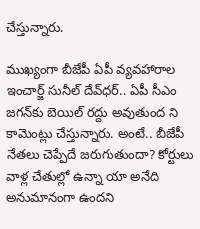చేస్తున్నారు.

ముఖ్యంగా బీజేపీ ఏపీ వ్య‌వ‌హారాల ఇంచార్జ్ సునీల్ దేవ్‌ధ‌ర్‌.. ఏపీ సీఎం జ‌గ‌న్‌కు బెయిల్ ర‌ద్దు అవుతుంద ‌ని కామెంట్లు చేస్తున్నారు. అంటే.. బీజేపీ నేత‌లు చెప్పేదే జ‌రుగుతుందా? కోర్టులు వాళ్ల చేతుల్లో ఉన్నా యా అనేది అనుమానంగా ఉంద‌ని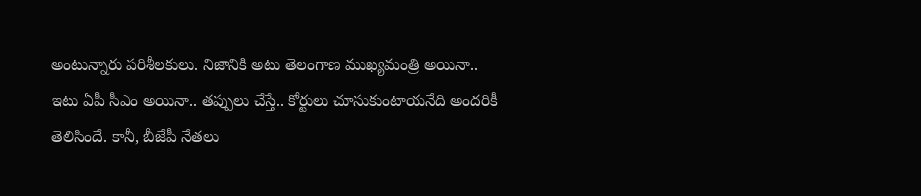అంటున్నారు ప‌రిశీల‌కులు. నిజానికి అటు తెలంగాణ ముఖ్య‌మంత్రి అయినా.. ఇటు ఏపీ సీఎం అయినా.. త‌ప్పులు చేస్తే.. కోర్టులు చూసుకుంటాయ‌నేది అంద‌రికీ తెలిసిందే. కానీ, బీజేపీ నేత‌లు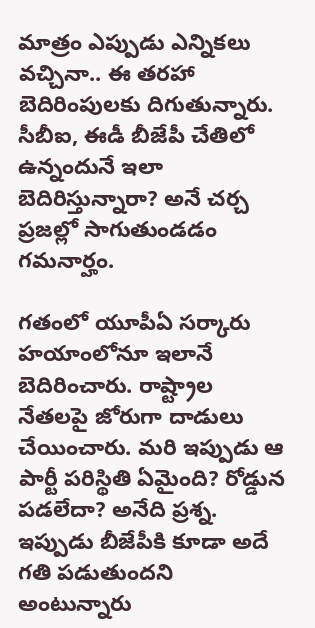మాత్రం ఎప్పుడు ఎన్నిక‌లు వ‌చ్చినా.. ఈ త‌ర‌హా బెదిరింపుల‌కు దిగుతున్నారు. సీబీఐ, ఈడీ బీజేపీ చేతిలో ఉన్నందునే ఇలా బెదిరిస్తున్నారా? అనే చ‌ర్చ ప్ర‌జ‌ల్లో సాగుతుండ‌డం గ‌మ‌నార్హం.

గ‌తంలో యూపీఏ స‌ర్కారు హ‌యాంలోనూ ఇలానే బెదిరించారు. రాష్ట్రాల నేత‌ల‌పై జోరుగా దాడులు చేయించారు. మ‌రి ఇప్పుడు ఆ పార్టీ ప‌రిస్థితి ఏమైంది? రోడ్డున ప‌డ‌లేదా? అనేది ప్ర‌శ్న‌. ఇప్పుడు బీజేపీకి కూడా అదే గ‌తి ప‌డుతుంద‌ని అంటున్నారు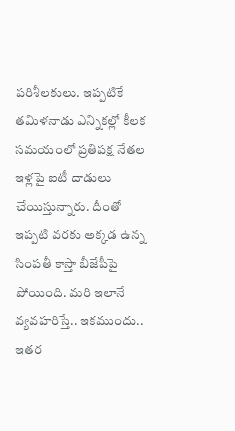ప‌రిశీల‌కులు. ఇప్ప‌టికే త‌మిళ‌నాడు ఎన్నిక‌ల్లో కీల‌క స‌మ‌యంలో ప్ర‌తిప‌క్ష నేత‌ల ఇళ్ల‌పై ఐటీ దాడులు చేయిస్తున్నారు. దీంతో ఇప్ప‌టి వ‌ర‌కు అక్క‌డ ఉన్న సింప‌తీ కాస్తా బీజేపీపై పోయింది. మ‌రి ఇలానే వ్య‌వ‌హ‌రిస్తే.. ఇక‌ముందు.. ఇత‌ర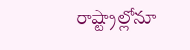రాష్ట్రాల్లోనూ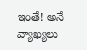ఇంతే! అనే వ్యాఖ్య‌లు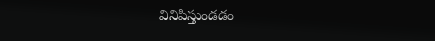వినిపిస్తుండ‌డం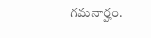గ‌మ‌నార్హం.